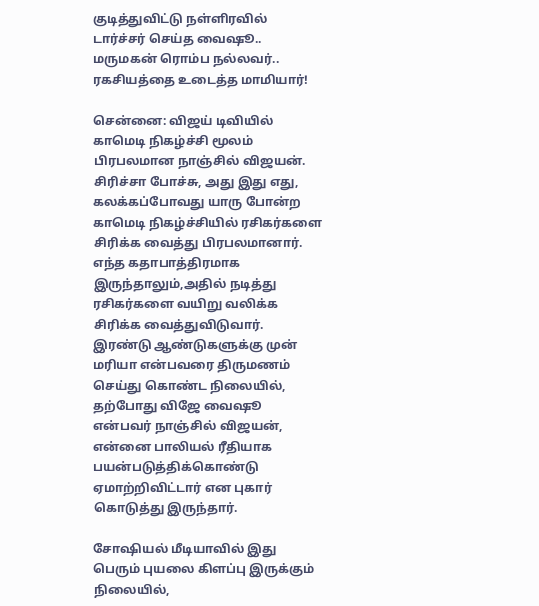குடித்துவிட்டு நள்ளிரவில் டார்ச்சர் செய்த வைஷூ.. மருமகன் ரொம்ப நல்லவர்.. ரகசியத்தை உடைத்த மாமியார்!

சென்னை: விஜய் டிவியில் காமெடி நிகழ்ச்சி மூலம் பிரபலமான நாஞ்சில் விஜயன். சிரிச்சா போச்சு, அது இது எது, கலக்கப்போவது யாரு போன்ற காமெடி நிகழ்ச்சியில் ரசிகர்களை சிரிக்க வைத்து பிரபலமானார். எந்த கதாபாத்திரமாக இருந்தாலும்,அதில் நடித்து ரசிகர்களை வயிறு வலிக்க சிரிக்க வைத்துவிடுவார். இரண்டு ஆண்டுகளுக்கு முன் மரியா என்பவரை திருமணம் செய்து கொண்ட நிலையில், தற்போது விஜே வைஷூ என்பவர் நாஞ்சில் விஜயன், என்னை பாலியல் ரீதியாக பயன்படுத்திக்கொண்டு ஏமாற்றிவிட்டார் என புகார் கொடுத்து இருந்தார்.

சோஷியல் மீடியாவில் இது பெரும் புயலை கிளப்பு இருக்கும் நிலையில்,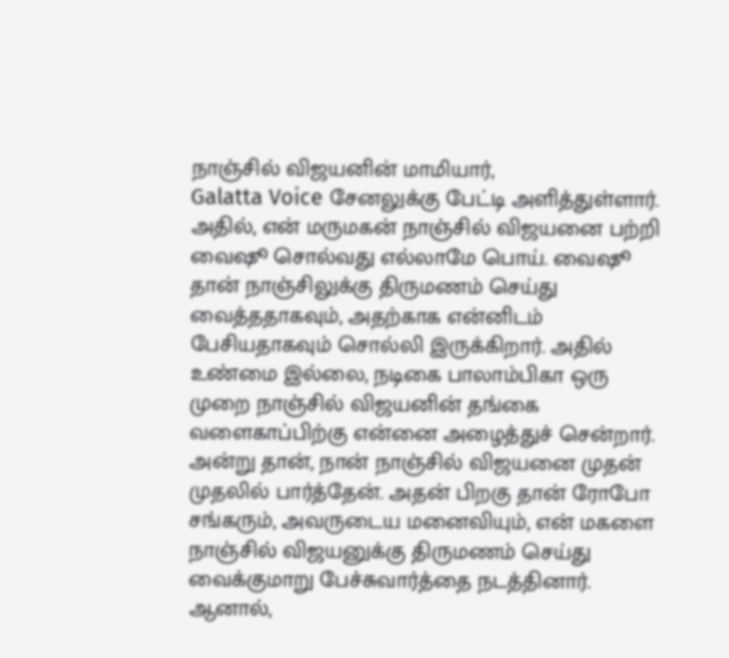நாஞ்சில் விஜயனின் மாமியார்,
Galatta Voice சேனலுக்கு பேட்டி அளித்துள்ளார். அதில், என் மருமகன் நாஞ்சில் விஜயனை பற்றி வைஷூ சொல்வது எல்லாமே பொய். வைஷூ தான் நாஞ்சிலுக்கு திருமணம் செய்து வைத்ததாகவும், அதற்காக என்னிடம் பேசியதாகவும் சொல்லி இருக்கிறார். அதில் உண்மை இல்லை, நடிகை பாலாம்பிகா ஒரு முறை நாஞ்சில் விஜயனின் தங்கை வளைகாப்பிற்கு என்னை அழைத்துச் சென்றார். அன்று தான், நான் நாஞ்சில் விஜயனை முதன் முதலில் பார்த்தேன். அதன் பிறகு தான் ரோபோ சங்கரும், அவருடைய மனைவியும், என் மகளை நாஞ்சில் விஜயனுக்கு திருமணம் செய்து வைக்குமாறு பேச்சுவார்த்தை நடத்தினார். ஆனால்,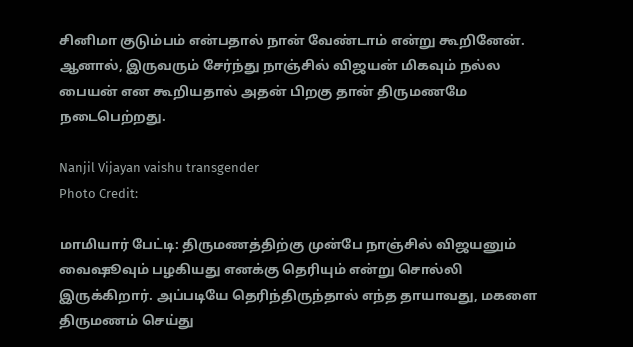சினிமா குடும்பம் என்பதால் நான் வேண்டாம் என்று கூறினேன். ஆனால், இருவரும் சேர்ந்து நாஞ்சில் விஜயன் மிகவும் நல்ல பையன் என கூறியதால் அதன் பிறகு தான் திருமணமே நடைபெற்றது.

Nanjil Vijayan vaishu transgender
Photo Credit:

மாமியார் பேட்டி: திருமணத்திற்கு முன்பே நாஞ்சில் விஜயனும் வைஷூவும் பழகியது எனக்கு தெரியும் என்று சொல்லி இருக்கிறார். அப்படியே தெரிந்திருந்தால் எந்த தாயாவது, மகளை திருமணம் செய்து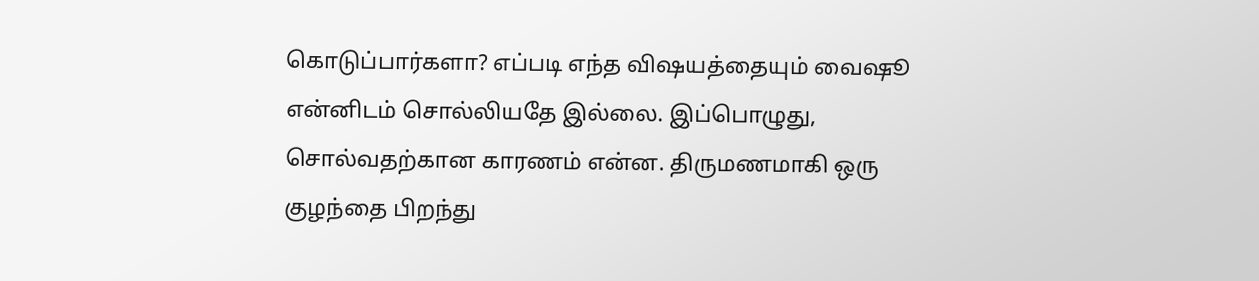கொடுப்பார்களா? எப்படி எந்த விஷயத்தையும் வைஷூ என்னிடம் சொல்லியதே இல்லை. இப்பொழுது, சொல்வதற்கான காரணம் என்ன. திருமணமாகி ஒரு குழந்தை பிறந்து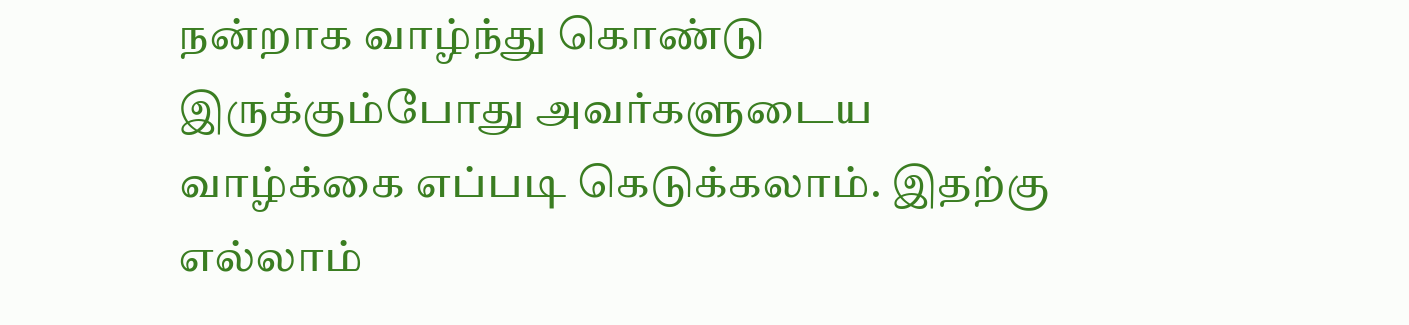நன்றாக வாழ்ந்து கொண்டு இருக்கும்போது அவர்களுடைய வாழ்க்கை எப்படி கெடுக்கலாம். இதற்கு எல்லாம்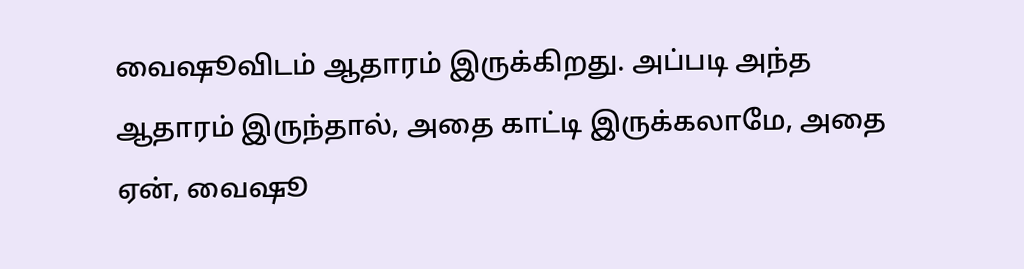வைஷூவிடம் ஆதாரம் இருக்கிறது. அப்படி அந்த ஆதாரம் இருந்தால், அதை காட்டி இருக்கலாமே, அதை ஏன், வைஷூ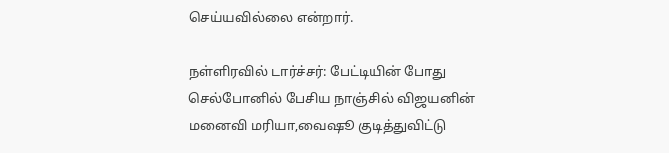செய்யவில்லை என்றார்.

நள்ளிரவில் டார்ச்சர்: பேட்டியின் போது செல்போனில் பேசிய நாஞ்சில் விஜயனின் மனைவி மரியா,வைஷூ குடித்துவிட்டு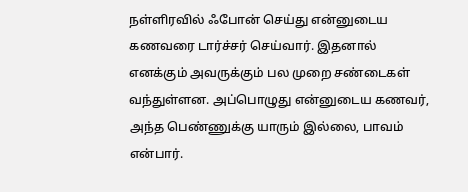நள்ளிரவில் ஃபோன் செய்து என்னுடைய கணவரை டார்ச்சர் செய்வார். இதனால் எனக்கும் அவருக்கும் பல முறை சண்டைகள் வந்துள்ளன. அப்பொழுது என்னுடைய கணவர், அந்த பெண்ணுக்கு யாரும் இல்லை, பாவம் என்பார்.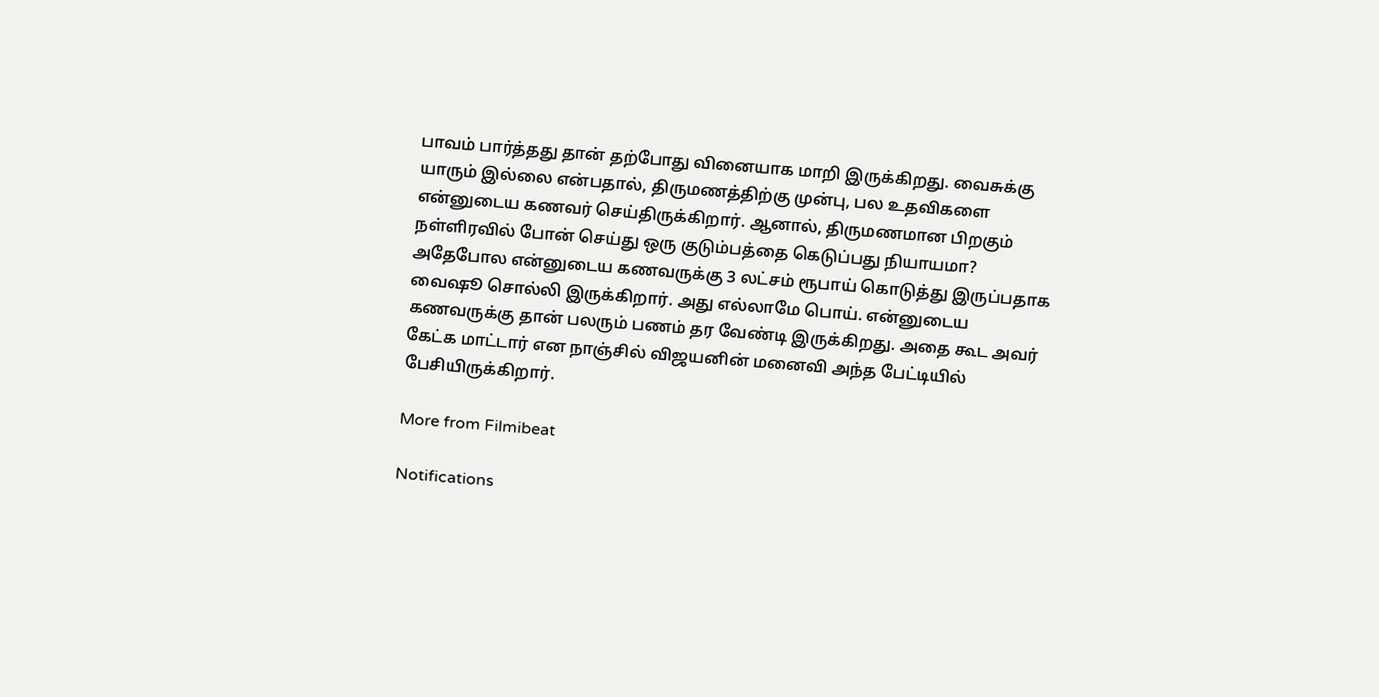பாவம் பார்த்தது தான் தற்போது வினையாக மாறி இருக்கிறது. வைசுக்கு யாரும் இல்லை என்பதால், திருமணத்திற்கு முன்பு, பல உதவிகளை என்னுடைய கணவர் செய்திருக்கிறார். ஆனால், திருமணமான பிறகும் நள்ளிரவில் போன் செய்து ஒரு குடும்பத்தை கெடுப்பது நியாயமா? அதேபோல என்னுடைய கணவருக்கு 3 லட்சம் ரூபாய் கொடுத்து இருப்பதாக வைஷூ சொல்லி இருக்கிறார். அது எல்லாமே பொய். என்னுடைய கணவருக்கு தான் பலரும் பணம் தர வேண்டி இருக்கிறது. அதை கூட அவர் கேட்க மாட்டார் என நாஞ்சில் விஜயனின் மனைவி அந்த பேட்டியில் பேசியிருக்கிறார்.

More from Filmibeat

Notifications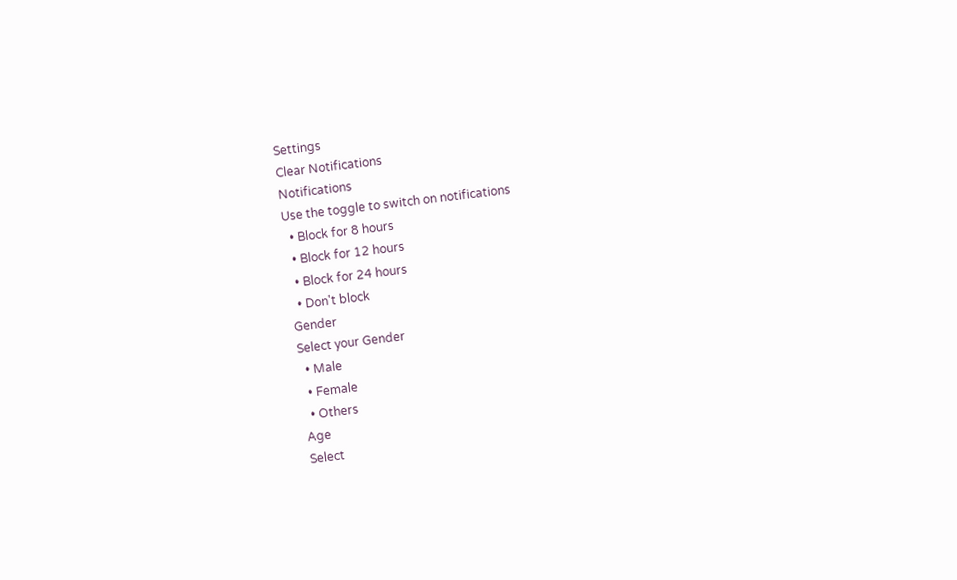Settings
Clear Notifications
Notifications
Use the toggle to switch on notifications
  • Block for 8 hours
  • Block for 12 hours
  • Block for 24 hours
  • Don't block
Gender
Select your Gender
  • Male
  • Female
  • Others
Age
Select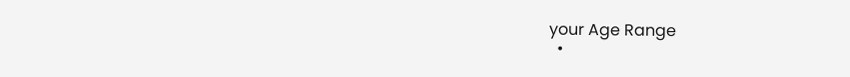your Age Range
  •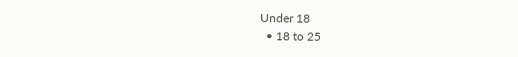Under 18
  • 18 to 25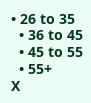• 26 to 35
  • 36 to 45
  • 45 to 55
  • 55+
X